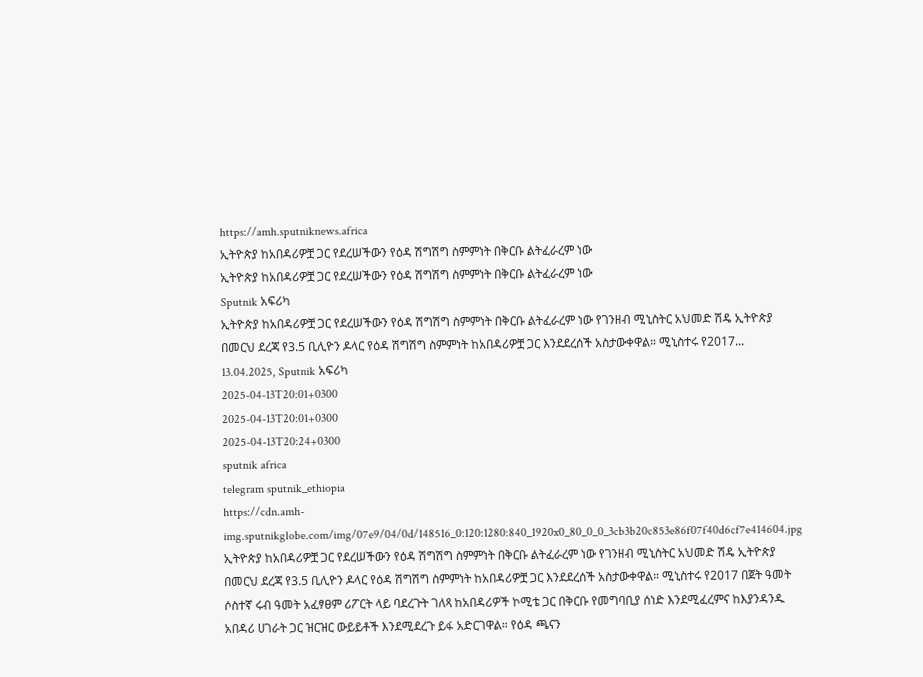https://amh.sputniknews.africa
ኢትዮጵያ ከአበዳሪዎቿ ጋር የደረሠችውን የዕዳ ሽግሽግ ስምምነት በቅርቡ ልትፈራረም ነው
ኢትዮጵያ ከአበዳሪዎቿ ጋር የደረሠችውን የዕዳ ሽግሽግ ስምምነት በቅርቡ ልትፈራረም ነው
Sputnik አፍሪካ
ኢትዮጵያ ከአበዳሪዎቿ ጋር የደረሠችውን የዕዳ ሽግሽግ ስምምነት በቅርቡ ልትፈራረም ነው የገንዘብ ሚኒስትር አህመድ ሽዴ ኢትዮጵያ በመርህ ደረጃ የ3.5 ቢሊዮን ዶላር የዕዳ ሽግሽግ ስምምነት ከአበዳሪዎቿ ጋር እንደደረሰች አስታውቀዋል። ሚኒስተሩ የ2017... 13.04.2025, Sputnik አፍሪካ
2025-04-13T20:01+0300
2025-04-13T20:01+0300
2025-04-13T20:24+0300
sputnik africa
telegram sputnik_ethiopia
https://cdn.amh-img.sputnikglobe.com/img/07e9/04/0d/148516_0:120:1280:840_1920x0_80_0_0_3cb3b20c853e86f07f40d6cf7e414604.jpg
ኢትዮጵያ ከአበዳሪዎቿ ጋር የደረሠችውን የዕዳ ሽግሽግ ስምምነት በቅርቡ ልትፈራረም ነው የገንዘብ ሚኒስትር አህመድ ሽዴ ኢትዮጵያ በመርህ ደረጃ የ3.5 ቢሊዮን ዶላር የዕዳ ሽግሽግ ስምምነት ከአበዳሪዎቿ ጋር እንደደረሰች አስታውቀዋል። ሚኒስተሩ የ2017 በጀት ዓመት ሶስተኛ ሩብ ዓመት አፈፃፀም ሪፖርት ላይ ባደረጉት ገለጻ ከአበዳሪዎች ኮሚቴ ጋር በቅርቡ የመግባቢያ ሰነድ እንደሚፈረምና ከእያንዳንዱ አበዳሪ ሀገራት ጋር ዝርዝር ውይይቶች እንደሚደረጉ ይፋ አድርገዋል። የዕዳ ጫናን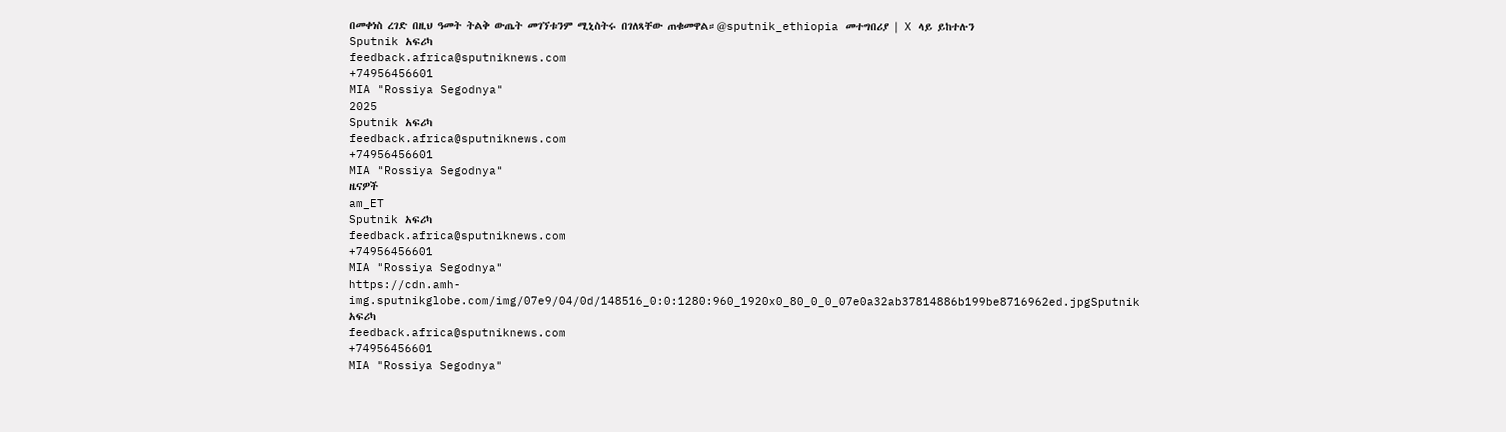በመቀነስ ረገድ በዚህ ዓመት ትልቅ ውጤት መገኘቱንም ሚኒስትሩ በገለጻቸው ጠቁመዋል።@sputnik_ethiopia መተግበሪያ | X ላይ ይከተሉን
Sputnik አፍሪካ
feedback.africa@sputniknews.com
+74956456601
MIA "Rossiya Segodnya"
2025
Sputnik አፍሪካ
feedback.africa@sputniknews.com
+74956456601
MIA "Rossiya Segodnya"
ዜናዎች
am_ET
Sputnik አፍሪካ
feedback.africa@sputniknews.com
+74956456601
MIA "Rossiya Segodnya"
https://cdn.amh-img.sputnikglobe.com/img/07e9/04/0d/148516_0:0:1280:960_1920x0_80_0_0_07e0a32ab37814886b199be8716962ed.jpgSputnik አፍሪካ
feedback.africa@sputniknews.com
+74956456601
MIA "Rossiya Segodnya"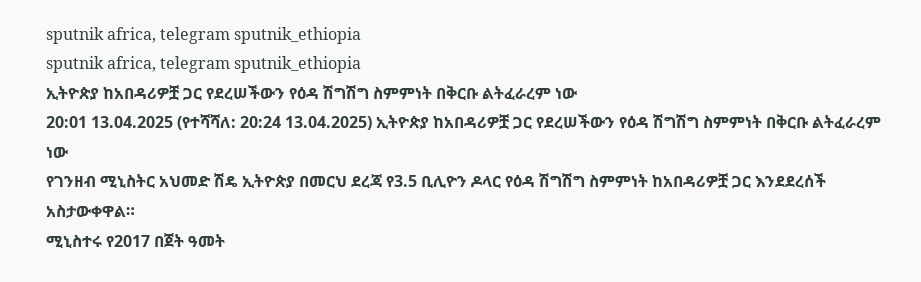sputnik africa, telegram sputnik_ethiopia
sputnik africa, telegram sputnik_ethiopia
ኢትዮጵያ ከአበዳሪዎቿ ጋር የደረሠችውን የዕዳ ሽግሽግ ስምምነት በቅርቡ ልትፈራረም ነው
20:01 13.04.2025 (የተሻሻለ: 20:24 13.04.2025) ኢትዮጵያ ከአበዳሪዎቿ ጋር የደረሠችውን የዕዳ ሽግሽግ ስምምነት በቅርቡ ልትፈራረም ነው
የገንዘብ ሚኒስትር አህመድ ሽዴ ኢትዮጵያ በመርህ ደረጃ የ3.5 ቢሊዮን ዶላር የዕዳ ሽግሽግ ስምምነት ከአበዳሪዎቿ ጋር እንደደረሰች አስታውቀዋል።
ሚኒስተሩ የ2017 በጀት ዓመት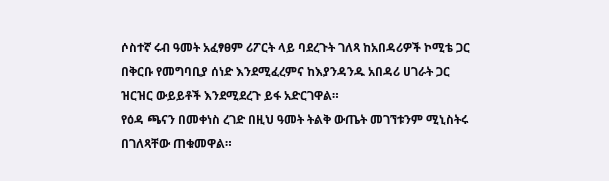ሶስተኛ ሩብ ዓመት አፈፃፀም ሪፖርት ላይ ባደረጉት ገለጻ ከአበዳሪዎች ኮሚቴ ጋር በቅርቡ የመግባቢያ ሰነድ እንደሚፈረምና ከእያንዳንዱ አበዳሪ ሀገራት ጋር ዝርዝር ውይይቶች እንደሚደረጉ ይፋ አድርገዋል።
የዕዳ ጫናን በመቀነስ ረገድ በዚህ ዓመት ትልቅ ውጤት መገኘቱንም ሚኒስትሩ በገለጻቸው ጠቁመዋል።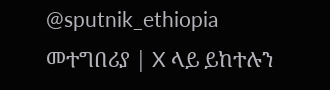@sputnik_ethiopia
መተግበሪያ | X ላይ ይከተሉን